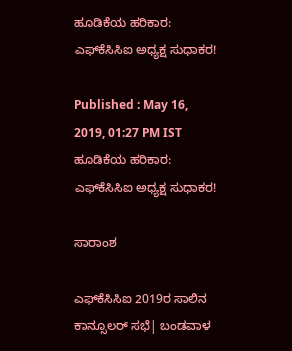ಹೂಡಿಕೆಯ ಹರಿಕಾರ: ಎಫ್‌ಕೆಸಿಸಿಐ ಅಧ್ಯಕ್ಷ ಸುಧಾಕರ!

Published : May 16, 2019, 01:27 PM IST
ಹೂಡಿಕೆಯ ಹರಿಕಾರ: ಎಫ್‌ಕೆಸಿಸಿಐ ಅಧ್ಯಕ್ಷ ಸುಧಾಕರ!

ಸಾರಾಂಶ

ಎಫ್‌ಕೆಸಿಸಿಐ 2019ರ ಸಾಲಿನ ಕಾನ್ಸೂಲರ್ ಸಭೆ| ಬಂಡವಾಳ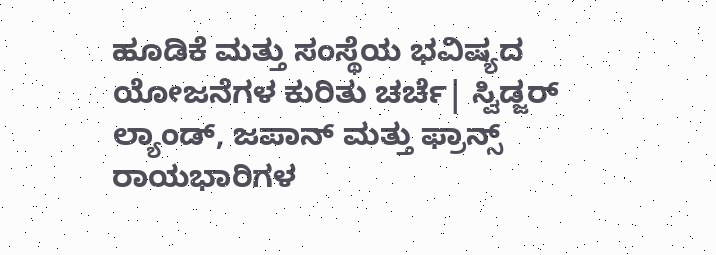ಹೂಡಿಕೆ ಮತ್ತು ಸಂಸ್ಥೆಯ ಭವಿಷ್ಯದ ಯೋಜನೆಗಳ ಕುರಿತು ಚರ್ಚೆ| ಸ್ವಿಡ್ಜರ್ ಲ್ಯಾಂಡ್, ಜಪಾನ್ ಮತ್ತು ಫ್ರಾನ್ಸ್ ರಾಯಭಾರಿಗಳ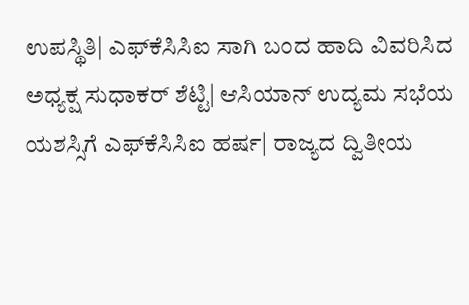ಉಪಸ್ಥಿತಿ| ಎಫ್‌ಕೆಸಿಸಿಐ ಸಾಗಿ ಬಂದ ಹಾದಿ ವಿವರಿಸಿದ ಅಧ್ಯಕ್ಷ ಸುಧಾಕರ್ ಶೆಟ್ಟಿ| ಆಸಿಯಾನ್ ಉದ್ಯಮ ಸಭೆಯ ಯಶಸ್ಸಿಗೆ ಎಫ್‌ಕೆಸಿಸಿಐ ಹರ್ಷ| ರಾಜ್ಯದ ದ್ವಿತೀಯ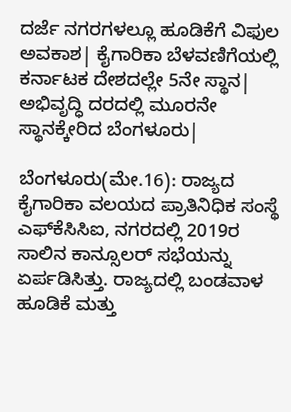ದರ್ಜೆ ನಗರಗಳಲ್ಲೂ ಹೂಡಿಕೆಗೆ ವಿಫುಲ ಅವಕಾಶ| ಕೈಗಾರಿಕಾ ಬೆಳವಣಿಗೆಯಲ್ಲಿ ಕರ್ನಾಟಕ ದೇಶದಲ್ಲೇ 5ನೇ ಸ್ಥಾನ| ಅಭಿವೃದ್ಧಿ ದರದಲ್ಲಿ ಮೂರನೇ ಸ್ಥಾನಕ್ಕೇರಿದ ಬೆಂಗಳೂರು|

ಬೆಂಗಳೂರು(ಮೇ.16): ರಾಜ್ಯದ ಕೈಗಾರಿಕಾ ವಲಯದ ಪ್ರಾತಿನಿಧಿಕ ಸಂಸ್ಥೆ ಎಫ್‌ಕೆಸಿಸಿಐ, ನಗರದಲ್ಲಿ 2019ರ ಸಾಲಿನ ಕಾನ್ಸೂಲರ್ ಸಭೆಯನ್ನು ಏರ್ಪಡಿಸಿತ್ತು. ರಾಜ್ಯದಲ್ಲಿ ಬಂಡವಾಳ ಹೂಡಿಕೆ ಮತ್ತು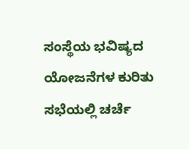ಸಂಸ್ಥೆಯ ಭವಿಷ್ಯದ ಯೋಜನೆಗಳ ಕುರಿತು ಸಭೆಯಲ್ಲಿ ಚರ್ಚೆ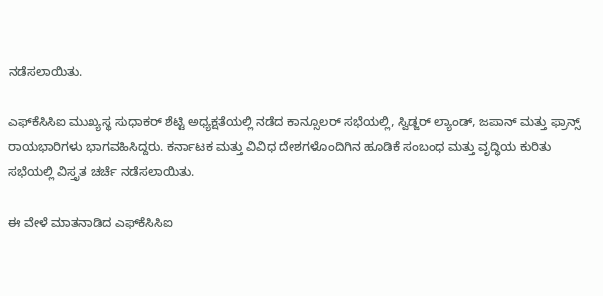ನಡೆಸಲಾಯಿತು.

ಎಫ್‌ಕೆಸಿಸಿಐ ಮುಖ್ಯಸ್ಥ ಸುಧಾಕರ್ ಶೆಟ್ಟಿ ಅಧ್ಯಕ್ಷತೆಯಲ್ಲಿ ನಡೆದ ಕಾನ್ಸೂಲರ್ ಸಭೆಯಲ್ಲಿ, ಸ್ವಿಡ್ಜರ್ ಲ್ಯಾಂಡ್, ಜಪಾನ್ ಮತ್ತು ಫ್ರಾನ್ಸ್ ರಾಯಭಾರಿಗಳು ಭಾಗವಹಿಸಿದ್ದರು. ಕರ್ನಾಟಕ ಮತ್ತು ವಿವಿಧ ದೇಶಗಳೊಂದಿಗಿನ ಹೂಡಿಕೆ ಸಂಬಂಧ ಮತ್ತು ವೃದ್ಧಿಯ ಕುರಿತು ಸಭೆಯಲ್ಲಿ ವಿಸ್ತೃತ ಚರ್ಚೆ ನಡೆಸಲಾಯಿತು.

ಈ ವೇಳೆ ಮಾತನಾಡಿದ ಎಫ್‌ಕೆಸಿಸಿಐ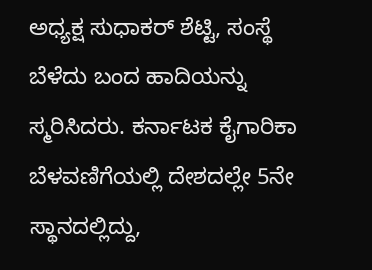ಅಧ್ಯಕ್ಷ ಸುಧಾಕರ್ ಶೆಟ್ಟಿ, ಸಂಸ್ಥೆ ಬೆಳೆದು ಬಂದ ಹಾದಿಯನ್ನು ಸ್ಮರಿಸಿದರು. ಕರ್ನಾಟಕ ಕೈಗಾರಿಕಾ ಬೆಳವಣಿಗೆಯಲ್ಲಿ ದೇಶದಲ್ಲೇ 5ನೇ ಸ್ಥಾನದಲ್ಲಿದ್ದು,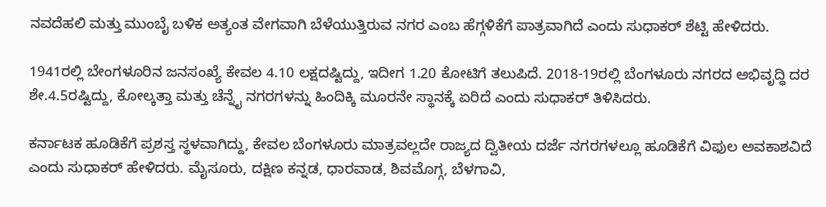ನವದೆಹಲಿ ಮತ್ತು ಮುಂಬೈ ಬಳಿಕ ಅತ್ಯಂತ ವೇಗವಾಗಿ ಬೆಳೆಯುತ್ತಿರುವ ನಗರ ಎಂಬ ಹೆಗ್ಗಳಿಕೆಗೆ ಪಾತ್ರವಾಗಿದೆ ಎಂದು ಸುಧಾಕರ್ ಶೆಟ್ಟಿ ಹೇಳಿದರು.

1941ರಲ್ಲಿ ಬೇಂಗಳೂರಿನ ಜನಸಂಖ್ಯೆ ಕೇವಲ 4.10 ಲಕ್ಷದಷ್ಟಿದ್ದು, ಇದೀಗ 1.20 ಕೋಟಿಗೆ ತಲುಪಿದೆ. 2018-19ರಲ್ಲಿ ಬೆಂಗಳೂರು ನಗರದ ಅಭಿವೃದ್ಧಿ ದರ ಶೇ.4.5ರಷ್ಟಿದ್ದು, ಕೋಲ್ಕತ್ತಾ ಮತ್ತು ಚೆನ್ನೈ ನಗರಗಳನ್ನು ಹಿಂದಿಕ್ಕಿ ಮೂರನೇ ಸ್ಥಾನಕ್ಕೆ ಏರಿದೆ ಎಂದು ಸುಧಾಕರ್ ತಿಳಿಸಿದರು.

ಕರ್ನಾಟಕ ಹೂಡಿಕೆಗೆ ಪ್ರಶಸ್ತ ಸ್ಥಳವಾಗಿದ್ದು, ಕೇವಲ ಬೆಂಗಳೂರು ಮಾತ್ರವಲ್ಲದೇ ರಾಜ್ಯದ ದ್ವಿತೀಯ ದರ್ಜೆ ನಗರಗಳಲ್ಲೂ ಹೂಡಿಕೆಗೆ ವಿಫುಲ ಅವಕಾಶವಿದೆ ಎಂದು ಸುಧಾಕರ್ ಹೇಳಿದರು. ಮೈಸೂರು, ದಕ್ಷಿಣ ಕನ್ನಡ, ಧಾರವಾಡ, ಶಿವಮೊಗ್ಗ, ಬೆಳಗಾವಿ,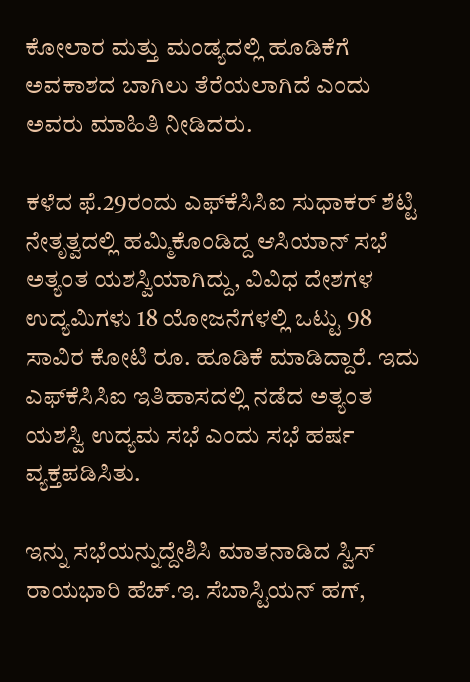ಕೋಲಾರ ಮತ್ತು ಮಂಡ್ಯದಲ್ಲಿ ಹೂಡಿಕೆಗೆ ಅವಕಾಶದ ಬಾಗಿಲು ತೆರೆಯಲಾಗಿದೆ ಎಂದು ಅವರು ಮಾಹಿತಿ ನೀಡಿದರು.

ಕಳೆದ ಫೆ.29ರಂದು ಎಫ್‌ಕೆಸಿಸಿಐ ಸುಧಾಕರ್ ಶೆಟ್ಟಿ ನೇತೃತ್ವದಲ್ಲಿ ಹಮ್ಮಿಕೊಂಡಿದ್ದ ಆಸಿಯಾನ್ ಸಭೆ ಅತ್ಯಂತ ಯಶಸ್ವಿಯಾಗಿದ್ದು, ವಿವಿಧ ದೇಶಗಳ ಉದ್ಯಮಿಗಳು 18 ಯೋಜನೆಗಳಲ್ಲಿ ಒಟ್ಟು 98 ಸಾವಿರ ಕೋಟಿ ರೂ. ಹೂಡಿಕೆ ಮಾಡಿದ್ದಾರೆ. ಇದು ಎಫ್‌ಕೆಸಿಸಿಐ ಇತಿಹಾಸದಲ್ಲಿ ನಡೆದ ಅತ್ಯಂತ ಯಶಸ್ವಿ ಉದ್ಯಮ ಸಭೆ ಎಂದು ಸಭೆ ಹರ್ಷ ವ್ಯಕ್ತಪಡಿಸಿತು.

ಇನ್ನು ಸಭೆಯನ್ನುದ್ದೇಶಿಸಿ ಮಾತನಾಡಿದ ಸ್ವಿಸ್ ರಾಯಭಾರಿ ಹೆಚ್.ಇ. ಸೆಬಾಸ್ಟಿಯನ್ ಹಗ್,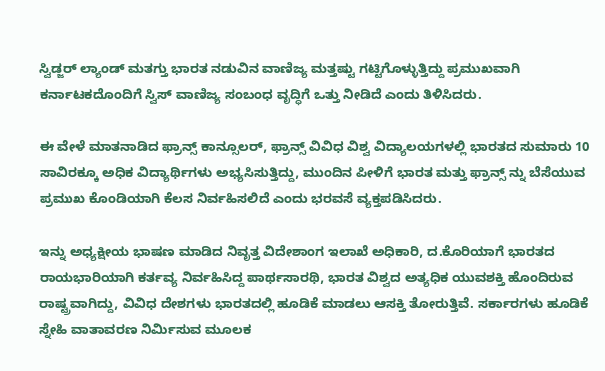ಸ್ವಿಡ್ಜರ್ ಲ್ಯಾಂಡ್ ಮತಗ್ತು ಭಾರತ ನಡುವಿನ ವಾಣಿಜ್ಯ ಮತ್ತಷ್ಟು ಗಟ್ಟಿಗೊಳ್ಳುತ್ತಿದ್ದು ಪ್ರಮುಖವಾಗಿ ಕರ್ನಾಟಕದೊಂದಿಗೆ ಸ್ವಿಸ್ ವಾಣಿಜ್ಯ ಸಂಬಂಧ ವೃದ್ಧಿಗೆ ಒತ್ತು ನೀಡಿದೆ ಎಂದು ತಿಳಿಸಿದರು.

ಈ ವೇಳೆ ಮಾತನಾಡಿದ ಫ್ರಾನ್ಸ್ ಕಾನ್ಸೂಲರ್, ಫ್ರಾನ್ಸ್ ವಿವಿಧ ವಿಶ್ವ ವಿದ್ಯಾಲಯಗಳಲ್ಲಿ ಭಾರತದ ಸುಮಾರು 10 ಸಾವಿರಕ್ಕೂ ಅಧಿಕ ವಿದ್ಯಾರ್ಥಿಗಳು ಅಭ್ಯಸಿಸುತ್ತಿದ್ದು, ಮುಂದಿನ ಪೀಳಿಗೆ ಭಾರತ ಮತ್ತು ಫ್ರಾನ್ಸ್ ನ್ನು ಬೆಸೆಯುವ ಪ್ರಮುಖ ಕೊಂಡಿಯಾಗಿ ಕೆಲಸ ನಿರ್ವಹಿಸಲಿದೆ ಎಂದು ಭರವಸೆ ವ್ಯಕ್ತಪಡಿಸಿದರು.

ಇನ್ನು ಅಧ್ಯಕ್ಷೀಯ ಭಾಷಣ ಮಾಡಿದ ನಿವೃತ್ತ ವಿದೇಶಾಂಗ ಇಲಾಖೆ ಅಧಿಕಾರಿ, ದ.ಕೊರಿಯಾಗೆ ಭಾರತದ ರಾಯಭಾರಿಯಾಗಿ ಕರ್ತವ್ಯ ನಿರ್ವಹಿಸಿದ್ದ ಪಾರ್ಥಸಾರಥಿ, ಭಾರತ ವಿಶ್ವದ ಅತ್ಯಧಿಕ ಯುವಶಕ್ತಿ ಹೊಂದಿರುವ ರಾಷ್ಟ್ರವಾಗಿದ್ದು, ವಿವಿಧ ದೇಶಗಳು ಭಾರತದಲ್ಲಿ ಹೂಡಿಕೆ ಮಾಡಲು ಆಸಕ್ತಿ ತೋರುತ್ತಿವೆ. ಸರ್ಕಾರಗಳು ಹೂಡಿಕೆ ಸ್ನೇಹಿ ವಾತಾವರಣ ನಿರ್ಮಿಸುವ ಮೂಲಕ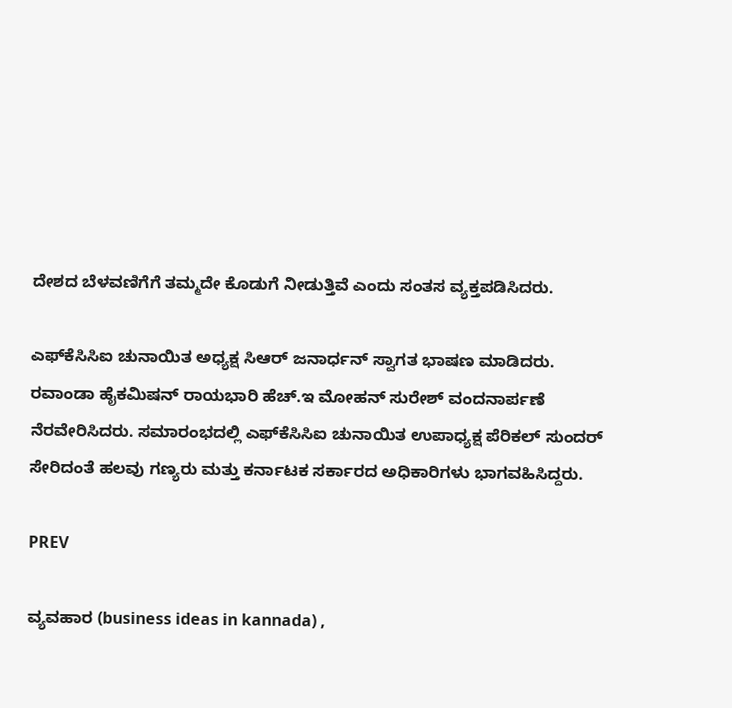ದೇಶದ ಬೆಳವಣಿಗೆಗೆ ತಮ್ಮದೇ ಕೊಡುಗೆ ನೀಡುತ್ತಿವೆ ಎಂದು ಸಂತಸ ವ್ಯಕ್ತಪಡಿಸಿದರು.

ಎಫ್‌ಕೆಸಿಸಿಐ ಚುನಾಯಿತ ಅಧ್ಯಕ್ಷ ಸಿಆರ್ ಜನಾರ್ಧನ್ ಸ್ವಾಗತ ಭಾಷಣ ಮಾಡಿದರು. ರವಾಂಡಾ ಹೈಕಮಿಷನ್ ರಾಯಭಾರಿ ಹೆಚ್.ಇ ಮೋಹನ್ ಸುರೇಶ್ ವಂದನಾರ್ಪಣೆ ನೆರವೇರಿಸಿದರು. ಸಮಾರಂಭದಲ್ಲಿ ಎಫ್‌ಕೆಸಿಸಿಐ ಚುನಾಯಿತ ಉಪಾಧ್ಯಕ್ಷ ಪೆರಿಕಲ್ ಸುಂದರ್ ಸೇರಿದಂತೆ ಹಲವು ಗಣ್ಯರು ಮತ್ತು ಕರ್ನಾಟಕ ಸರ್ಕಾರದ ಅಧಿಕಾರಿಗಳು ಭಾಗವಹಿಸಿದ್ದರು.

PREV

ವ್ಯವಹಾರ (business ideas in kannada) ,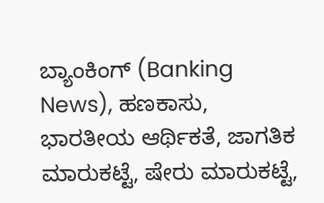ಬ್ಯಾಂಕಿಂಗ್ (Banking News), ಹಣಕಾಸು, ಭಾರತೀಯ ಆರ್ಥಿಕತೆ, ಜಾಗತಿಕ ಮಾರುಕಟ್ಟೆ, ಷೇರು ಮಾರುಕಟ್ಟೆ,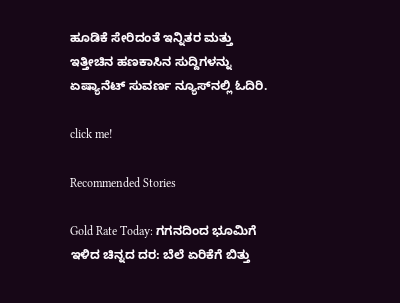ಹೂಡಿಕೆ ಸೇರಿದಂತೆ ಇನ್ನಿತರ ಮತ್ತು ಇತ್ತೀಚಿನ ಹಣಕಾಸಿನ ಸುದ್ದಿಗಳನ್ನು ಏಷ್ಯಾನೆಟ್ ಸುವರ್ಣ ನ್ಯೂಸ್‌ನಲ್ಲಿ ಓದಿರಿ.

click me!

Recommended Stories

Gold Rate Today: ಗಗನದಿಂದ ಭೂಮಿಗೆ ಇಳಿದ ಚಿನ್ನದ ದರ: ಬೆಲೆ ಏರಿಕೆಗೆ ಬಿತ್ತು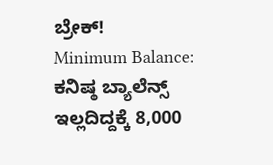ಬ್ರೇಕ್!
Minimum Balance: ಕನಿಷ್ಠ ಬ್ಯಾಲೆನ್ಸ್ ಇಲ್ಲದಿದ್ದಕ್ಕೆ 8,000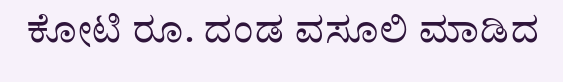ಕೋಟಿ ರೂ. ದಂಡ ವಸೂಲಿ ಮಾಡಿದ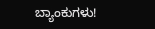ಬ್ಯಾಂಕುಗಳು!